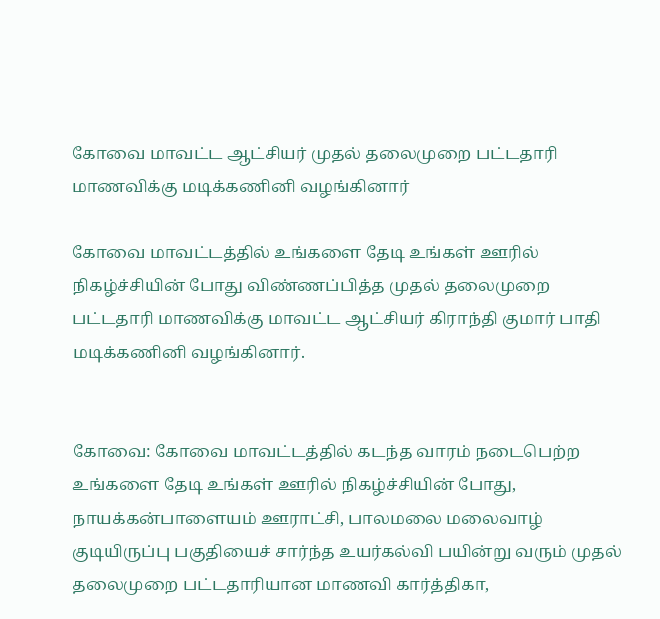கோவை மாவட்ட ஆட்சியர் முதல் தலைமுறை பட்டதாரி மாணவிக்கு மடிக்கணினி வழங்கினார்

கோவை மாவட்டத்தில் உங்களை தேடி உங்கள் ஊரில் நிகழ்ச்சியின் போது விண்ணப்பித்த முதல் தலைமுறை பட்டதாரி மாணவிக்கு மாவட்ட ஆட்சியர் கிராந்தி குமார் பாதி மடிக்கணினி வழங்கினார்.


கோவை: கோவை மாவட்டத்தில் கடந்த வாரம் நடைபெற்ற உங்களை தேடி உங்கள் ஊரில் நிகழ்ச்சியின் போது, நாயக்கன்பாளையம் ஊராட்சி, பாலமலை மலைவாழ் குடியிருப்பு பகுதியைச் சார்ந்த உயர்கல்வி பயின்று வரும் முதல் தலைமுறை பட்டதாரியான மாணவி கார்த்திகா,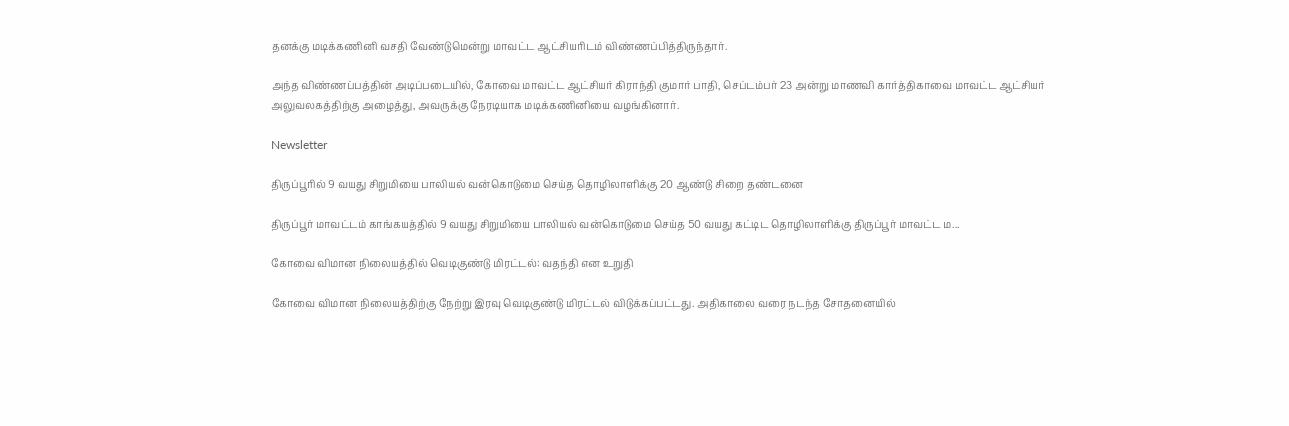தனக்கு மடிக்கணினி வசதி வேண்டுமென்று மாவட்ட ஆட்சியரிடம் விண்ணப்பித்திருந்தார்.

அந்த விண்ணப்பத்தின் அடிப்படையில், கோவை மாவட்ட ஆட்சியர் கிராந்தி குமார் பாதி, செப்டம்பர் 23 அன்று மாணவி கார்த்திகாவை மாவட்ட ஆட்சியர் அலுவலகத்திற்கு அழைத்து, அவருக்கு நேரடியாக மடிக்கணினியை வழங்கினார்.

Newsletter

திருப்பூரில் 9 வயது சிறுமியை பாலியல் வன்கொடுமை செய்த தொழிலாளிக்கு 20 ஆண்டு சிறை தண்டனை

திருப்பூர் மாவட்டம் காங்கயத்தில் 9 வயது சிறுமியை பாலியல் வன்கொடுமை செய்த 50 வயது கட்டிட தொழிலாளிக்கு திருப்பூர் மாவட்ட ம...

கோவை விமான நிலையத்தில் வெடிகுண்டு மிரட்டல்: வதந்தி என உறுதி

கோவை விமான நிலையத்திற்கு நேற்று இரவு வெடிகுண்டு மிரட்டல் விடுக்கப்பட்டது. அதிகாலை வரை நடந்த சோதனையில்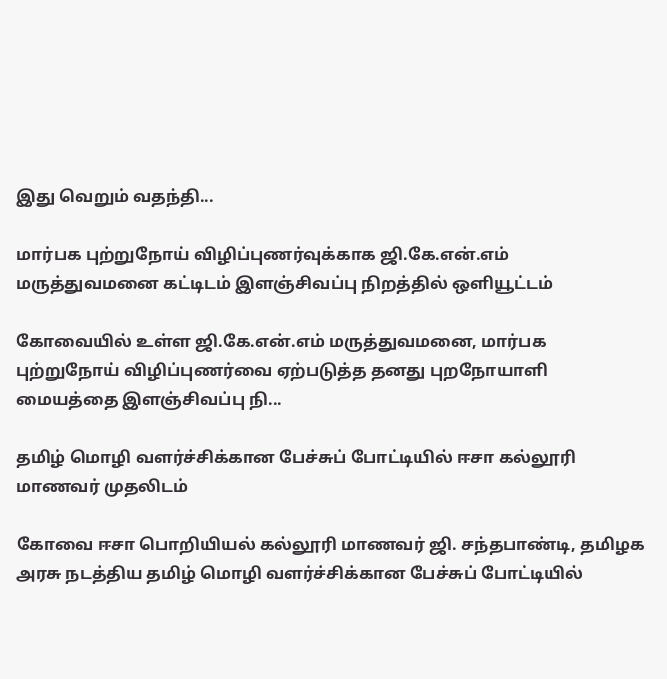இது வெறும் வதந்தி...

மார்பக புற்றுநோய் விழிப்புணர்வுக்காக ஜி.கே.என்.எம் மருத்துவமனை கட்டிடம் இளஞ்சிவப்பு நிறத்தில் ஒளியூட்டம்

கோவையில் உள்ள ஜி.கே.என்.எம் மருத்துவமனை, மார்பக புற்றுநோய் விழிப்புணர்வை ஏற்படுத்த தனது புறநோயாளி மையத்தை இளஞ்சிவப்பு நி...

தமிழ் மொழி வளர்ச்சிக்கான பேச்சுப் போட்டியில் ஈசா கல்லூரி மாணவர் முதலிடம்

கோவை ஈசா பொறியியல் கல்லூரி மாணவர் ஜி. சந்தபாண்டி, தமிழக அரசு நடத்திய தமிழ் மொழி வளர்ச்சிக்கான பேச்சுப் போட்டியில்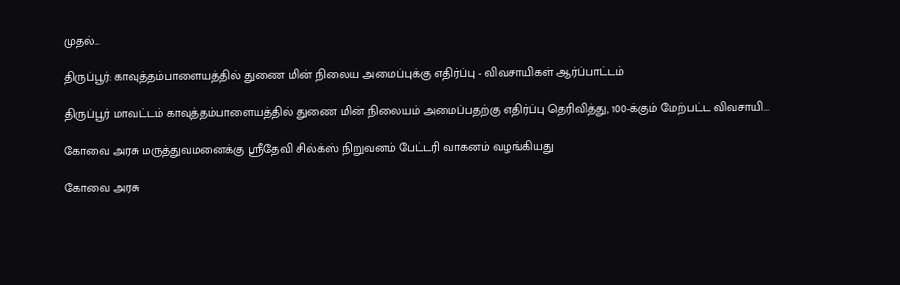முதல்...

திருப்பூர்: காவுத்தம்பாளையத்தில் துணை மின் நிலைய அமைப்புக்கு எதிர்ப்பு - விவசாயிகள் ஆர்ப்பாட்டம்

திருப்பூர் மாவட்டம் காவுத்தம்பாளையத்தில் துணை மின் நிலையம் அமைப்பதற்கு எதிர்ப்பு தெரிவித்து, 100-க்கும் மேற்பட்ட விவசாயி...

கோவை அரசு மருத்துவமனைக்கு ஸ்ரீதேவி சில்க்ஸ் நிறுவனம் பேட்டரி வாகனம் வழங்கியது

கோவை அரசு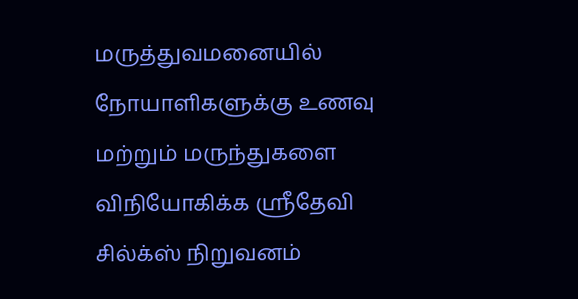மருத்துவமனையில் நோயாளிகளுக்கு உணவு மற்றும் மருந்துகளை விநியோகிக்க ஸ்ரீதேவி சில்க்ஸ் நிறுவனம்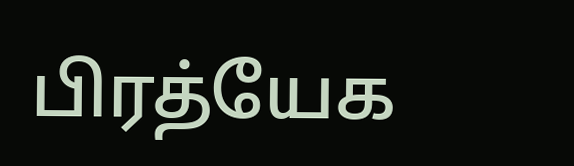பிரத்யேக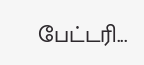பேட்டரி...